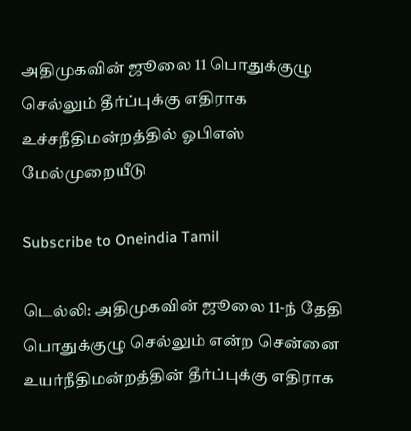அதிமுகவின் ஜூலை 11 பொதுக்குழு செல்லும் தீர்ப்புக்கு எதிராக உச்சநீதிமன்றத்தில் ஓபிஎஸ் மேல்முறையீடு

Subscribe to Oneindia Tamil

டெல்லி: அதிமுகவின் ஜூலை 11-ந் தேதி பொதுக்குழு செல்லும் என்ற சென்னை உயர்நீதிமன்றத்தின் தீர்ப்புக்கு எதிராக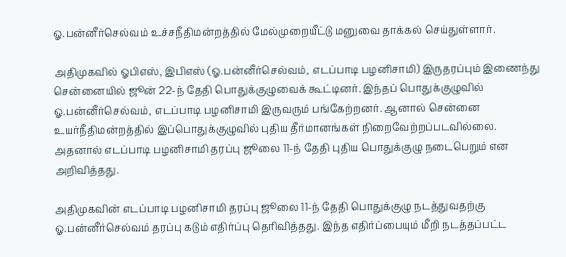ஓ.பன்னீர்செல்வம் உச்சநீதிமன்றத்தில் மேல்முறையீட்டு மனுவை தாக்கல் செய்துள்ளார்.

அதிமுகவில் ஓபிஎஸ், இபிஎஸ் (ஓ.பன்னீர்செல்வம், எடப்பாடி பழனிசாமி) இருதரப்பும் இணைந்து சென்னையில் ஜூன் 22-ந் தேதி பொதுக்குழுவைக் கூட்டினர். இந்தப் பொதுக்குழுவில் ஓ.பன்னீர்செல்வம், எடப்பாடி பழனிசாமி இருவரும் பங்கேற்றனர். ஆனால் சென்னை உயர்நீதிமன்றத்தில் இப்பொதுக்குழுவில் புதிய தீர்மானங்கள் நிறைவேற்றப்படவில்லை. அதனால் எடப்பாடி பழனிசாமி தரப்பு ஜூலை 11-ந் தேதி புதிய பொதுக்குழு நடைபெறும் என அறிவித்தது.

அதிமுகவின் எடப்பாடி பழனிசாமி தரப்பு ஜூலை 11-ந் தேதி பொதுக்குழு நடத்துவதற்கு ஓ.பன்னீர்செல்வம் தரப்பு கடும் எதிர்ப்பு தெரிவித்தது. இந்த எதிர்ப்பையும் மீறி நடத்தப்பட்ட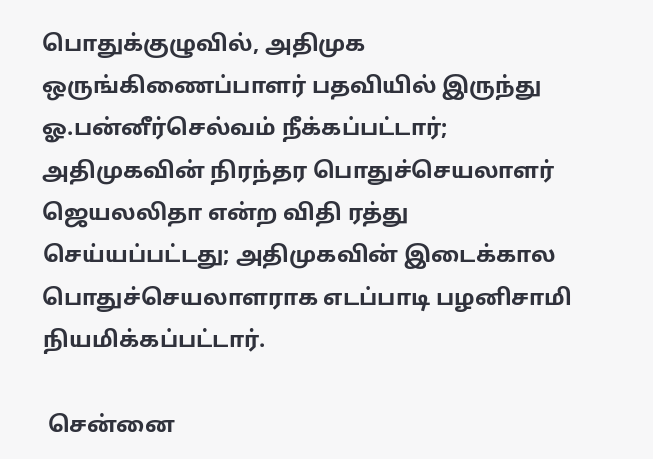பொதுக்குழுவில், அதிமுக ஒருங்கிணைப்பாளர் பதவியில் இருந்து ஓ.பன்னீர்செல்வம் நீக்கப்பட்டார்; அதிமுகவின் நிரந்தர பொதுச்செயலாளர் ஜெயலலிதா என்ற விதி ரத்து செய்யப்பட்டது; அதிமுகவின் இடைக்கால பொதுச்செயலாளராக எடப்பாடி பழனிசாமி நியமிக்கப்பட்டார்.

 சென்னை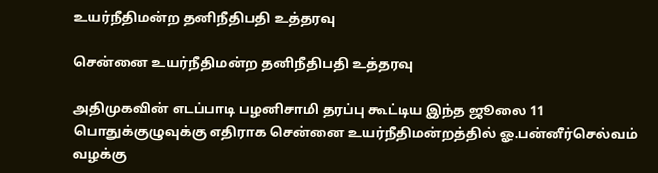உயர்நீதிமன்ற தனிநீதிபதி உத்தரவு

சென்னை உயர்நீதிமன்ற தனிநீதிபதி உத்தரவு

அதிமுகவின் எடப்பாடி பழனிசாமி தரப்பு கூட்டிய இந்த ஜூலை 11 பொதுக்குழுவுக்கு எதிராக சென்னை உயர்நீதிமன்றத்தில் ஓ.பன்னீர்செல்வம் வழக்கு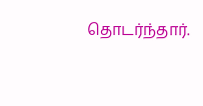தொடர்ந்தார்.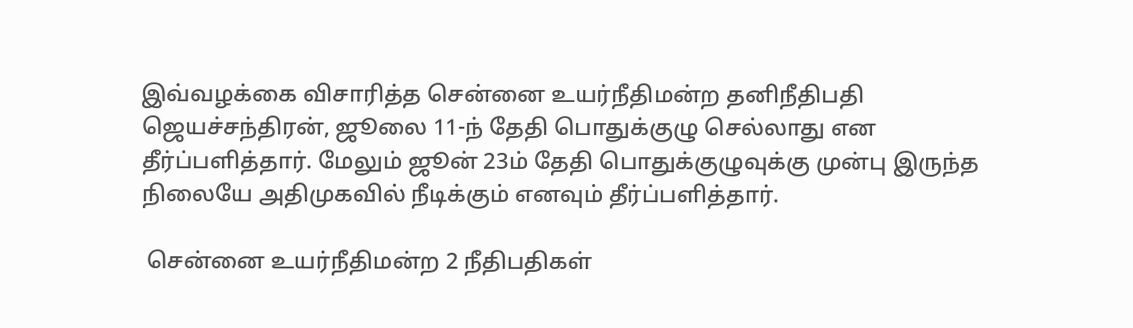இவ்வழக்கை விசாரித்த சென்னை உயர்நீதிமன்ற தனிநீதிபதி ஜெயச்சந்திரன், ஜூலை 11-ந் தேதி பொதுக்குழு செல்லாது என தீர்ப்பளித்தார். மேலும் ஜூன் 23ம் தேதி பொதுக்குழுவுக்கு முன்பு இருந்த நிலையே அதிமுகவில் நீடிக்கும் எனவும் தீர்ப்பளித்தார்.

 சென்னை உயர்நீதிமன்ற 2 நீதிபதிகள்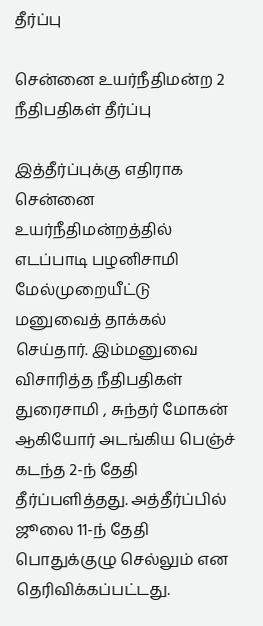தீர்ப்பு

சென்னை உயர்நீதிமன்ற 2 நீதிபதிகள் தீர்ப்பு

இத்தீர்ப்புக்கு எதிராக சென்னை உயர்நீதிமன்றத்தில் எடப்பாடி பழனிசாமி மேல்முறையீட்டு மனுவைத் தாக்கல் செய்தார். இம்மனுவை விசாரித்த நீதிபதிகள் துரைசாமி , சுந்தர் மோகன் ஆகியோர் அடங்கிய பெஞ்ச் கடந்த 2-ந் தேதி தீர்ப்பளித்தது. அத்தீர்ப்பில் ஜூலை 11-ந் தேதி பொதுக்குழு செல்லும் என தெரிவிக்கப்பட்டது.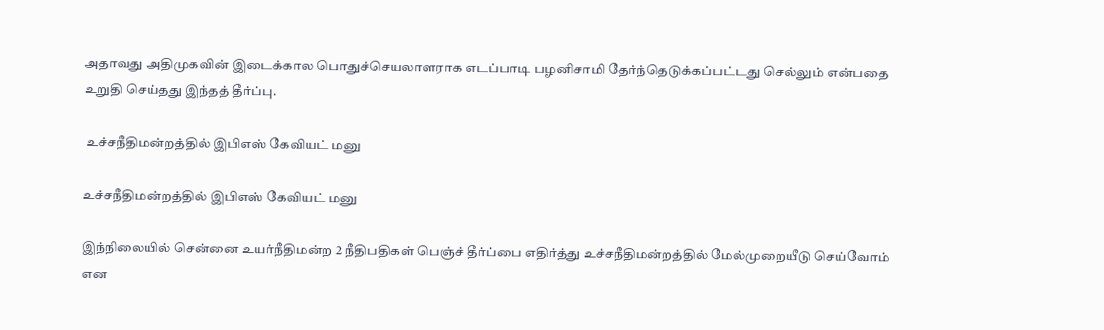அதாவது அதிமுகவின் இடைக்கால பொதுச்செயலாளராக எடப்பாடி பழனிசாமி தேர்ந்தெடுக்கப்பட்டது செல்லும் என்பதை உறுதி செய்தது இந்தத் தீர்ப்பு.

 உச்சநீதிமன்றத்தில் இபிஎஸ் கேவியட் மனு

உச்சநீதிமன்றத்தில் இபிஎஸ் கேவியட் மனு

இந்நிலையில் சென்னை உயர்நீதிமன்ற 2 நீதிபதிகள் பெஞ்ச் தீர்ப்பை எதிர்த்து உச்சநீதிமன்றத்தில் மேல்முறையீடு செய்வோம் என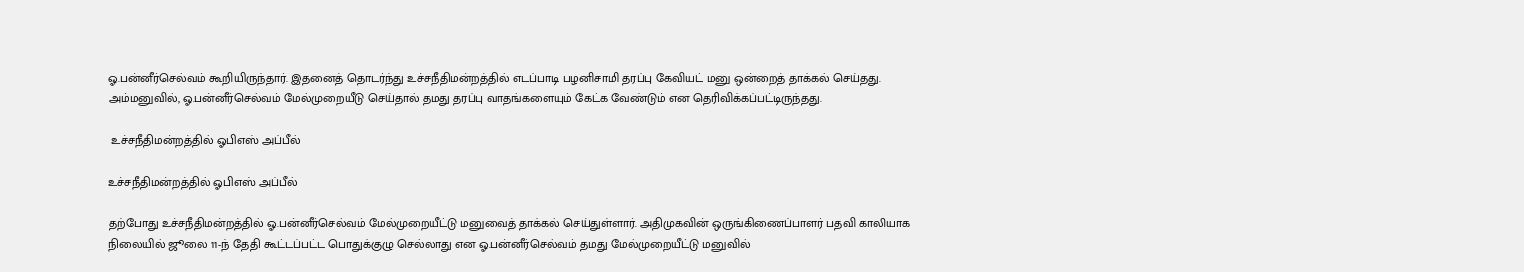ஓ.பன்னீர்செல்வம் கூறியிருந்தார். இதனைத் தொடர்ந்து உச்சநீதிமன்றத்தில் எடப்பாடி பழனிசாமி தரப்பு கேவியட் மனு ஒன்றைத் தாக்கல் செய்தது. அம்மனுவில், ஓ.பன்னீர்செல்வம் மேல்முறையீடு செய்தால் தமது தரப்பு வாதங்களையும் கேட்க வேண்டும் என தெரிவிக்கப்பட்டிருந்தது.

 உச்சநீதிமன்றத்தில் ஓபிஎஸ் அப்பீல்

உச்சநீதிமன்றத்தில் ஓபிஎஸ் அப்பீல்

தற்போது உச்சநீதிமன்றத்தில் ஓ.பன்னீர்செல்வம் மேல்முறையீட்டு மனுவைத் தாக்கல் செய்துள்ளார். அதிமுகவின் ஒருங்கிணைப்பாளர் பதவி காலியாக நிலையில் ஜூலை 11-ந் தேதி கூட்டப்பட்ட பொதுக்குழு செல்லாது என ஓ.பன்னீர்செல்வம் தமது மேல்முறையீட்டு மனுவில்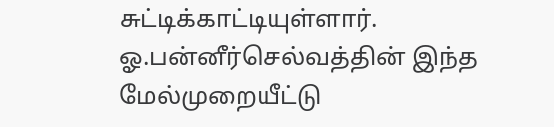சுட்டிக்காட்டியுள்ளார். ஓ.பன்னீர்செல்வத்தின் இந்த மேல்முறையீட்டு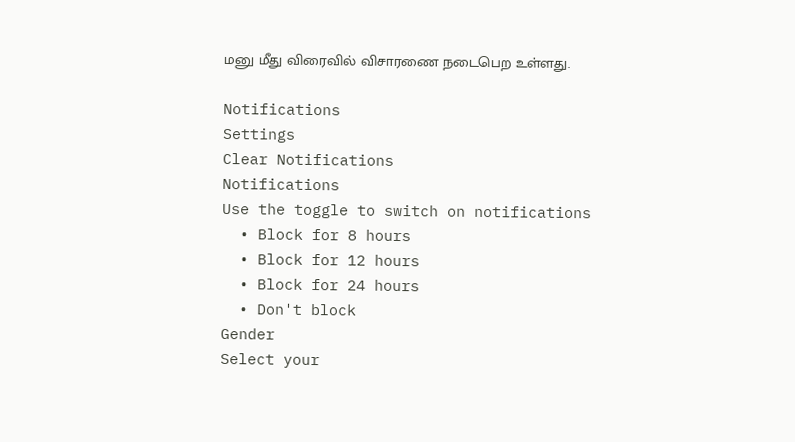மனு மீது விரைவில் விசாரணை நடைபெற உள்ளது.

Notifications
Settings
Clear Notifications
Notifications
Use the toggle to switch on notifications
  • Block for 8 hours
  • Block for 12 hours
  • Block for 24 hours
  • Don't block
Gender
Select your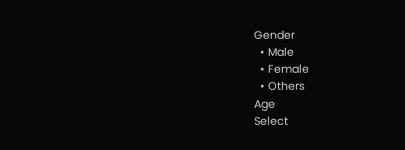Gender
  • Male
  • Female
  • Others
Age
Select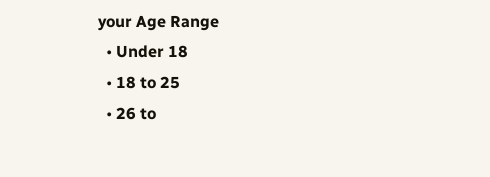your Age Range
  • Under 18
  • 18 to 25
  • 26 to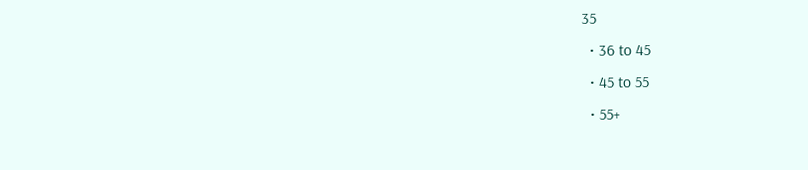35
  • 36 to 45
  • 45 to 55
  • 55+